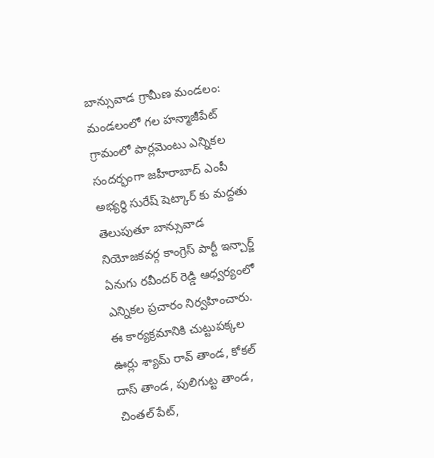బాన్సువాడ గ్రామీణ మండలం: మండలంలో గల హన్మాజీపేట్ గ్రామంలో పార్లమెంటు ఎన్నికల సందర్భంగా జహీరాబాద్ ఎంపీ అభ్యర్థి సురేష్ షెట్కార్ కు మద్దతు తెలుపుతూ బాన్సువాడ నియోజకవర్గ కాంగ్రెస్ పార్టీ ఇన్చార్జ్ ఏనుగు రవీందర్ రెడ్డి ఆధ్వర్యంలో ఎన్నికల ప్రచారం నిర్వహించారు. ఈ కార్యక్రమానికి చుట్టుపక్కల ఊర్లు శ్యామ్ రావ్ తాండ, కోకల్ దాస్ తాండ, పులిగుట్ట తాండ, చింతల్ పేట్,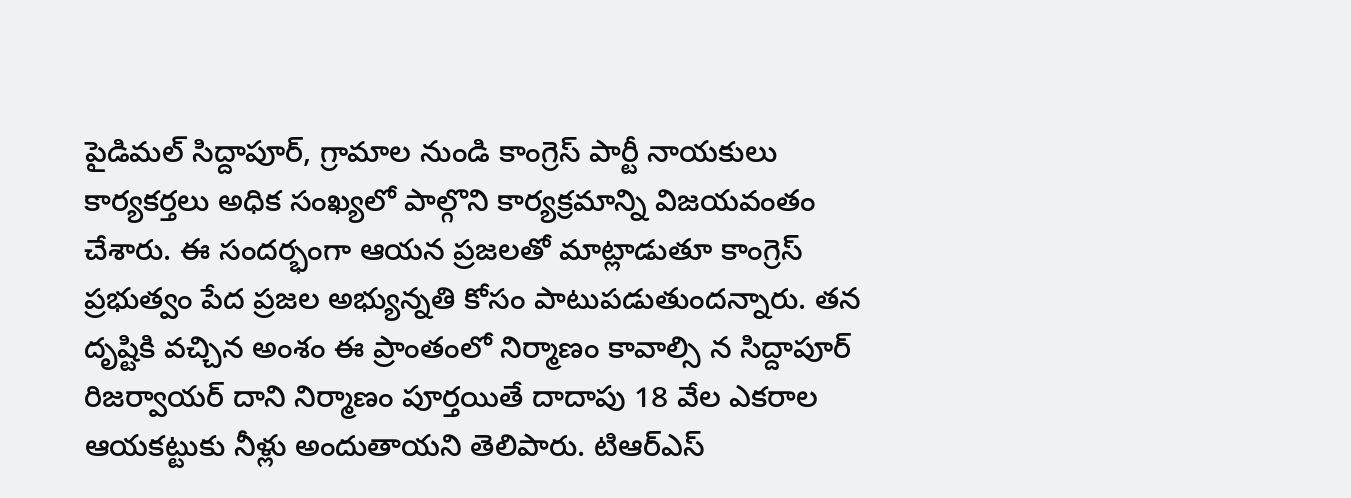పైడిమల్ సిద్దాపూర్, గ్రామాల నుండి కాంగ్రెస్ పార్టీ నాయకులు కార్యకర్తలు అధిక సంఖ్యలో పాల్గొని కార్యక్రమాన్ని విజయవంతం చేశారు. ఈ సందర్భంగా ఆయన ప్రజలతో మాట్లాడుతూ కాంగ్రెస్ ప్రభుత్వం పేద ప్రజల అభ్యున్నతి కోసం పాటుపడుతుందన్నారు. తన దృష్టికి వచ్చిన అంశం ఈ ప్రాంతంలో నిర్మాణం కావాల్సి న సిద్దాపూర్ రిజర్వాయర్ దాని నిర్మాణం పూర్తయితే దాదాపు 18 వేల ఎకరాల ఆయకట్టుకు నీళ్లు అందుతాయని తెలిపారు. టిఆర్ఎస్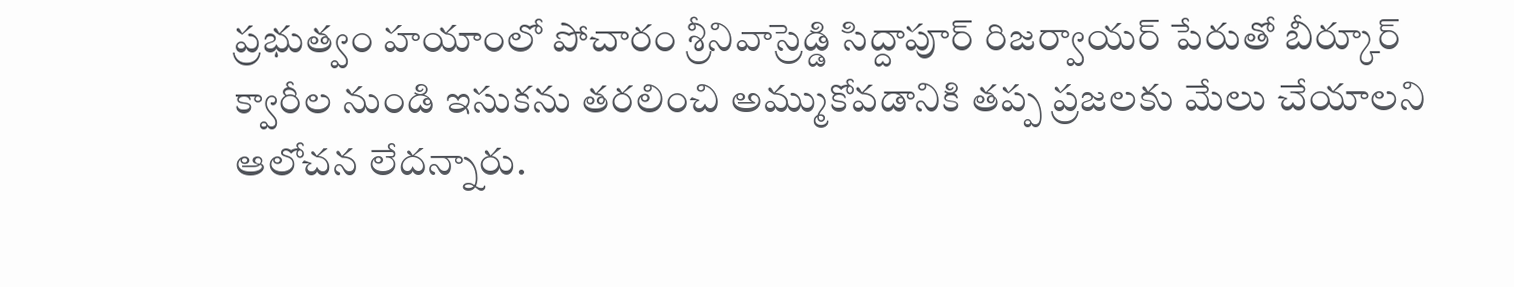ప్రభుత్వం హయాంలో పోచారం శ్రీనివాస్రెడ్డి సిద్దాపూర్ రిజర్వాయర్ పేరుతో బీర్కూర్ క్వారీల నుండి ఇసుకను తరలించి అమ్ముకోవడానికి తప్ప ప్రజలకు మేలు చేయాలని ఆలోచన లేదన్నారు.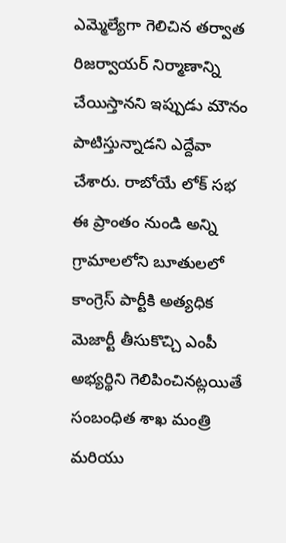ఎమ్మెల్యేగా గెలిచిన తర్వాత రిజర్వాయర్ నిర్మాణాన్ని చేయిస్తానని ఇప్పుడు మౌనం పాటిస్తున్నాడని ఎద్దేవా చేశారు. రాబోయే లోక్ సభ ఈ ప్రాంతం నుండి అన్ని గ్రామాలలోని బూతులలో కాంగ్రెస్ పార్టీకి అత్యధిక మెజార్టీ తీసుకొచ్చి ఎంపీ అభ్యర్థిని గెలిపించినట్లయితే సంబంధిత శాఖ మంత్రి మరియు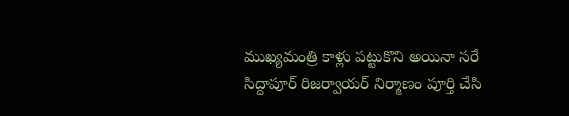ముఖ్యమంత్రి కాళ్లు పట్టుకొని అయినా సరే సిద్దాపూర్ రిజర్వాయర్ నిర్మాణం పూర్తి చేసి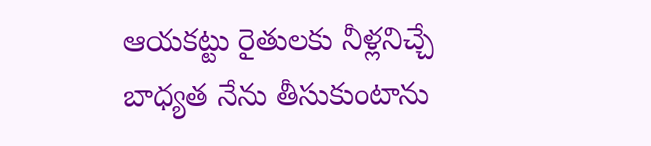ఆయకట్టు రైతులకు నీళ్లనిచ్చే బాధ్యత నేను తీసుకుంటాను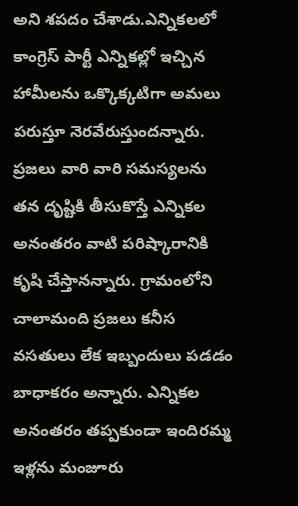అని శపదం చేశాడు.ఎన్నికలలో కాంగ్రెస్ పార్టీ ఎన్నికల్లో ఇచ్చిన హామీలను ఒక్కొక్కటిగా అమలు పరుస్తూ నెరవేరుస్తుందన్నారు. ప్రజలు వారి వారి సమస్యలను తన దృష్టికి తీసుకొస్తే ఎన్నికల అనంతరం వాటి పరిష్కారానికి కృషి చేస్తానన్నారు. గ్రామంలోని చాలామంది ప్రజలు కనీస వసతులు లేక ఇబ్బందులు పడడం బాధాకరం అన్నారు. ఎన్నికల అనంతరం తప్పకుండా ఇందిరమ్మ ఇళ్లను మంజూరు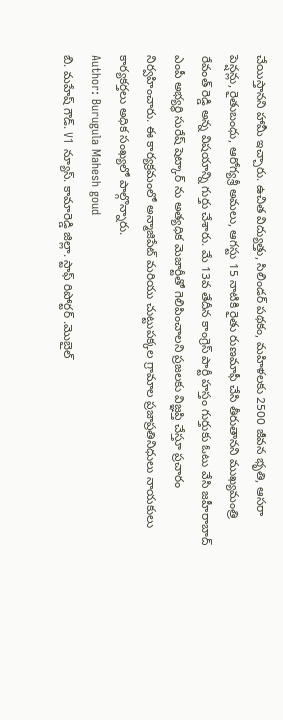చేయిస్తానని హామీ ఇచ్చారు. ఉచిత విద్యుత్తు, సిలిండర్ పథకం, మహిళలకు 2500 జీవన భృతి, ఆసరా పెన్షన్లు, రైతుబంధు, ఆరోగ్యశ్రీ అమలు, ఆగస్టు 15 నాటికి రైతు రుణమాఫీ చేసి తీరుతానని ముఖ్యమంత్రి రేవంత్ రెడ్డి అన్న విషయాన్ని గుర్తు చేశారు. మే 13వ తేదీన కాంగ్రెస్ పార్టీ హస్తం గుర్తుకు ఓటు వేసి జహీరాబాద్ ఎంపీ అభ్యర్థి సురేష్ షెట్కార్ ను అత్యధిక మెజార్టీతో గెలిపించాలని ప్రజలకు విజ్ఞప్తి చేస్తూ ప్రచారం నిర్వహించారు. ఈ కార్యక్రమంలో అన్మాజిపేట్ మరియు చుట్టుపక్కల గ్రామాల ప్రజాప్రతినిధులు నాయకులు కార్యకర్తలు అధిక సంఖ్యలో పాల్గొన్నారు.
Author: Burugula Mahesh goud
బి. మహేష్ గౌడ్. V1 న్యూస్. కామారెడ్డి జిల్లా. స్టాఫ్ రిపోర్టర్ .మొబైల్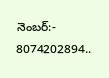నెంబర్:- 8074202894..